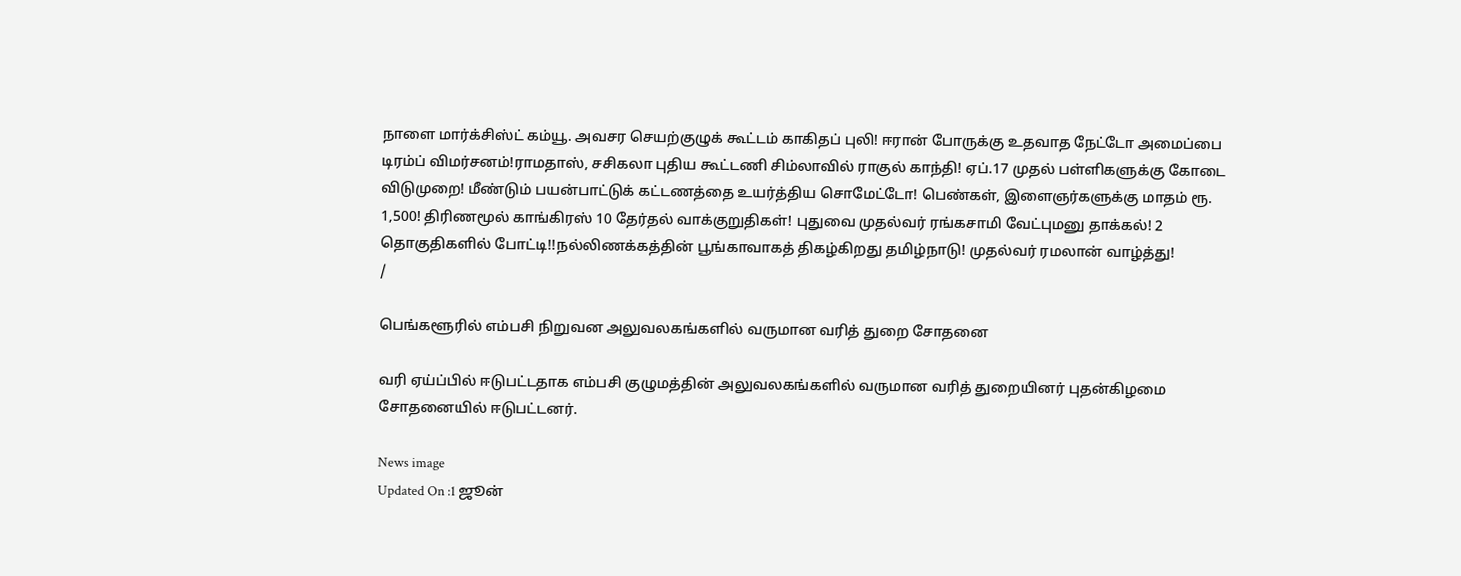நாளை மார்க்சிஸ்ட் கம்யூ. அவசர செயற்குழுக் கூட்டம் காகிதப் புலி! ஈரான் போருக்கு உதவாத நேட்டோ அமைப்பை டிரம்ப் விமர்சனம்!ராமதாஸ், சசிகலா புதிய கூட்டணி சிம்லாவில் ராகுல் காந்தி! ஏப்.17 முதல் பள்ளிகளுக்கு கோடை விடுமுறை! மீண்டும் பயன்பாட்டுக் கட்டணத்தை உயர்த்திய சொமேட்டோ! பெண்கள், இளைஞர்களுக்கு மாதம் ரூ. 1,500! திரிணமூல் காங்கிரஸ் 10 தேர்தல் வாக்குறுதிகள்! புதுவை முதல்வர் ரங்கசாமி வேட்புமனு தாக்கல்! 2 தொகுதிகளில் போட்டி!!நல்லிணக்கத்தின் பூங்காவாகத் திகழ்கிறது தமிழ்நாடு! முதல்வர் ரமலான் வாழ்த்து!
/

பெங்களூரில் எம்பசி நிறுவன அலுவலகங்களில் வருமான வரித் துறை சோதனை

வரி ஏய்ப்பில் ஈடுபட்டதாக எம்பசி குழுமத்தின் அலுவலகங்களில் வருமான வரித் துறையினர் புதன்கிழமை சோதனையில் ஈடுபட்டனர்.

News image
Updated On :1 ஜூன்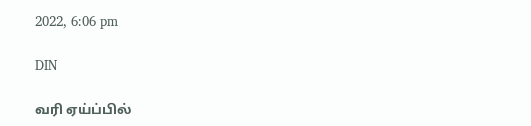2022, 6:06 pm

DIN

வரி ஏய்ப்பில்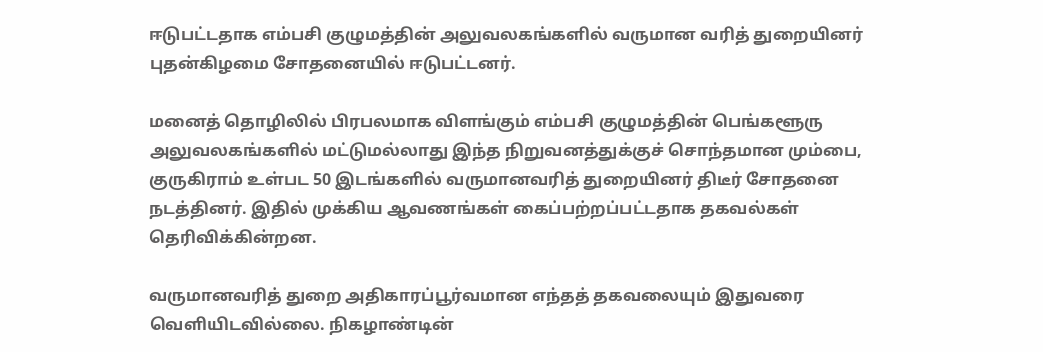ஈடுபட்டதாக எம்பசி குழுமத்தின் அலுவலகங்களில் வருமான வரித் துறையினர் புதன்கிழமை சோதனையில் ஈடுபட்டனர்.

மனைத் தொழிலில் பிரபலமாக விளங்கும் எம்பசி குழுமத்தின் பெங்களூரு அலுவலகங்களில் மட்டுமல்லாது இந்த நிறுவனத்துக்குச் சொந்தமான மும்பை, குருகிராம் உள்பட 50 இடங்களில் வருமானவரித் துறையினர் திடீர் சோதனை நடத்தினர். இதில் முக்கிய ஆவணங்கள் கைப்பற்றப்பட்டதாக தகவல்கள் தெரிவிக்கின்றன.

வருமானவரித் துறை அதிகாரப்பூர்வமான எந்தத் தகவலையும் இதுவரை வெளியிடவில்லை. நிகழாண்டின்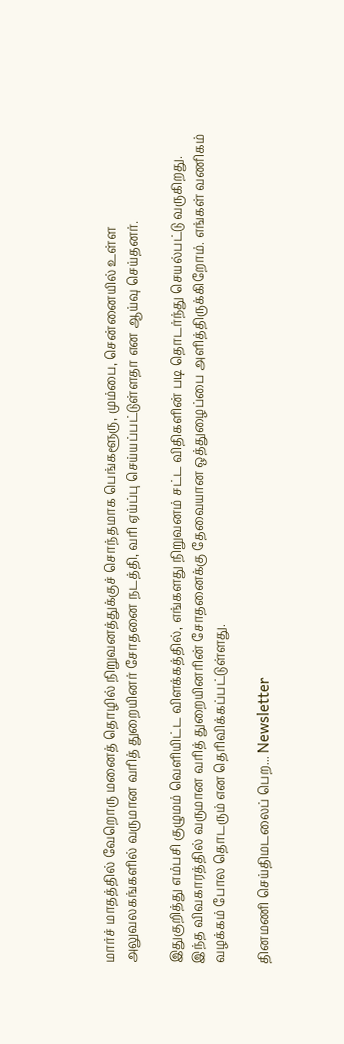மார்ச் மாதத்தில் வேறொரு மனைத் தொழில் நிறுவனத்துக்குச் சொந்தமாக பெங்களூரு, மும்பை, சென்னையில் உள்ள அலுவலகங்களில் வருமான வரித் துறையினர் சோதனை நடத்தி, வரி ஏய்ப்பு செய்யப்பட்டுள்ளதா என ஆய்வு செய்தனர்.

இதுகுறித்து எம்பசி குழுமம் வெளியிட்ட விளக்கத்தில், எங்களது நிறுவனம் சட்ட விதிகளின் படி தொடர்ந்து செயல்பட்டு வருகிறது. இந்த விவகாரத்தில் வருமான வரித் துறையினரின் சோதனைக்கு தேவையான ஒத்துழைப்பை அளித்திருக்கிறோம். எங்கள் வணிகம் வழக்கம் போல தொடரும் என தெரிவிக்கப்பட்டுள்ளது.

தினமணி செய்திமடலைப் பெற... Newsletter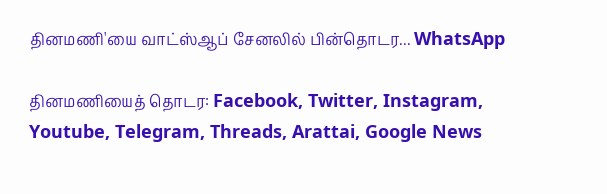தினமணி'யை வாட்ஸ்ஆப் சேனலில் பின்தொடர... WhatsApp

தினமணியைத் தொடர: Facebook, Twitter, Instagram, Youtube, Telegram, Threads, Arattai, Google News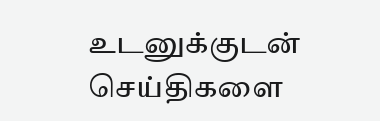உடனுக்குடன் செய்திகளை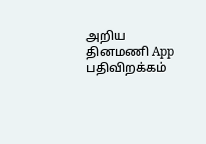அறிய தினமணி App பதிவிறக்கம்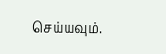செய்யவும்.